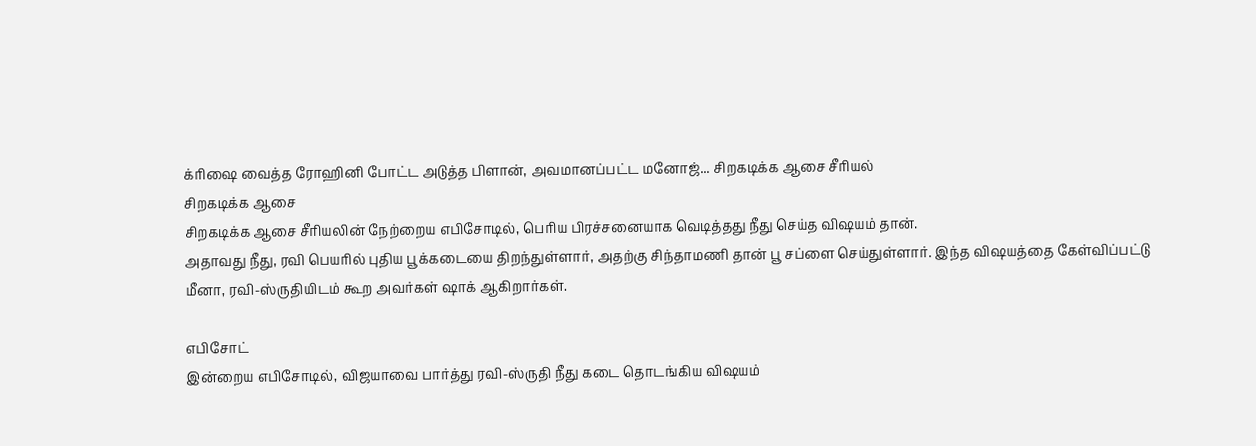க்ரிஷை வைத்த ரோஹினி போட்ட அடுத்த பிளான், அவமானப்பட்ட மனோஜ்... சிறகடிக்க ஆசை சீரியல்
சிறகடிக்க ஆசை
சிறகடிக்க ஆசை சீரியலின் நேற்றைய எபிசோடில், பெரிய பிரச்சனையாக வெடித்தது நீது செய்த விஷயம் தான்.
அதாவது நீது, ரவி பெயரில் புதிய பூக்கடையை திறந்துள்ளார், அதற்கு சிந்தாமணி தான் பூ சப்ளை செய்துள்ளார். இந்த விஷயத்தை கேள்விப்பட்டு மீனா, ரவி-ஸ்ருதியிடம் கூற அவர்கள் ஷாக் ஆகிறார்கள்.

எபிசோட்
இன்றைய எபிசோடில், விஜயாவை பார்த்து ரவி-ஸ்ருதி நீது கடை தொடங்கிய விஷயம்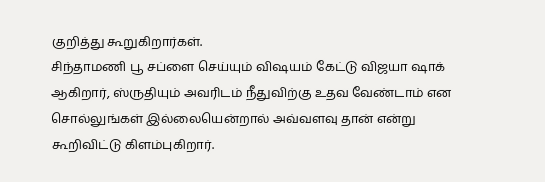குறித்து கூறுகிறார்கள்.
சிந்தாமணி பூ சப்ளை செய்யும் விஷயம் கேட்டு விஜயா ஷாக் ஆகிறார், ஸ்ருதியும் அவரிடம் நீதுவிற்கு உதவ வேண்டாம் என சொல்லுங்கள் இல்லையென்றால் அவ்வளவு தான் என்று கூறிவிட்டு கிளம்புகிறார்.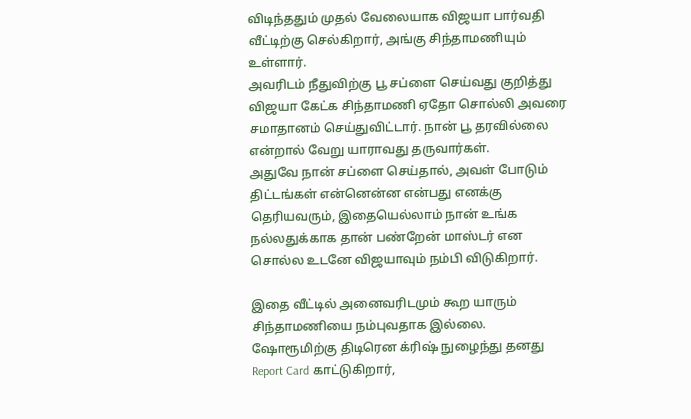விடிந்ததும் முதல் வேலையாக விஜயா பார்வதி வீட்டிற்கு செல்கிறார், அங்கு சிந்தாமணியும் உள்ளார்.
அவரிடம் நீதுவிற்கு பூ சப்ளை செய்வது குறித்து விஜயா கேட்க சிந்தாமணி ஏதோ சொல்லி அவரை சமாதானம் செய்துவிட்டார். நான் பூ தரவில்லை என்றால் வேறு யாராவது தருவார்கள்.
அதுவே நான் சப்ளை செய்தால், அவள் போடும் திட்டங்கள் என்னென்ன என்பது எனக்கு தெரியவரும், இதையெல்லாம் நான் உங்க நல்லதுக்காக தான் பண்றேன் மாஸ்டர் என சொல்ல உடனே விஜயாவும் நம்பி விடுகிறார்.

இதை வீட்டில் அனைவரிடமும் கூற யாரும் சிந்தாமணியை நம்புவதாக இல்லை.
ஷோரூமிற்கு திடிரென க்ரிஷ் நுழைந்து தனது Report Card காட்டுகிறார்,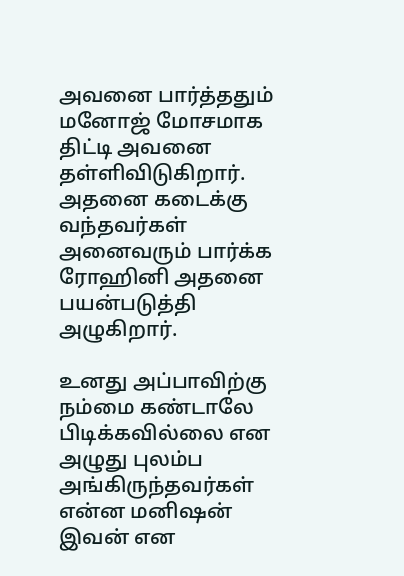அவனை பார்த்ததும் மனோஜ் மோசமாக திட்டி அவனை தள்ளிவிடுகிறார். அதனை கடைக்கு வந்தவர்கள் அனைவரும் பார்க்க ரோஹினி அதனை பயன்படுத்தி அழுகிறார்.

உனது அப்பாவிற்கு நம்மை கண்டாலே பிடிக்கவில்லை என அழுது புலம்ப அங்கிருந்தவர்கள் என்ன மனிஷன் இவன் என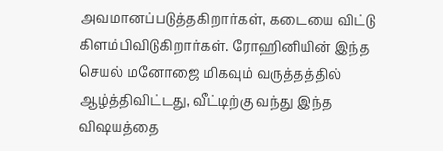அவமானப்படுத்தகிறார்கள், கடையை விட்டு கிளம்பிவிடுகிறார்கள். ரோஹினியின் இந்த செயல் மனோஜை மிகவும் வருத்தத்தில் ஆழ்த்திவிட்டது, வீட்டிற்கு வந்து இந்த விஷயத்தை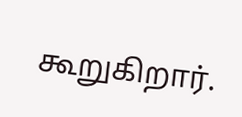கூறுகிறார்.